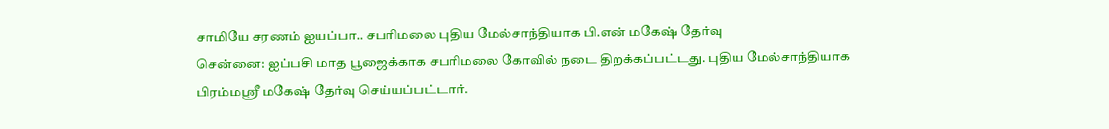சாமியே சரணம் ஐயப்பா.. சபரிமலை புதிய மேல்சாந்தியாக பி.என் மகேஷ் தேர்வு
சென்னை: ஐப்பசி மாத பூஜைக்காக சபரிமலை கோவில் நடை திறக்கப்பட்டது. புதிய மேல்சாந்தியாக பிரம்மஸ்ரீ மகேஷ் தேர்வு செய்யப்பட்டார்.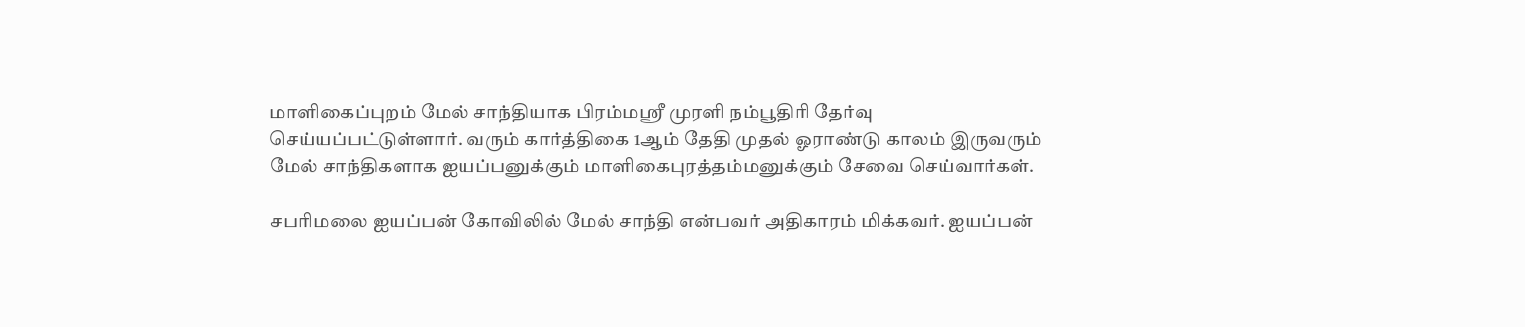மாளிகைப்புறம் மேல் சாந்தியாக பிரம்மஸ்ரீ முரளி நம்பூதிரி தேர்வு செய்யப்பட்டுள்ளார். வரும் கார்த்திகை 1ஆம் தேதி முதல் ஓராண்டு காலம் இருவரும் மேல் சாந்திகளாக ஐயப்பனுக்கும் மாளிகைபுரத்தம்மனுக்கும் சேவை செய்வார்கள்.

சபரிமலை ஐயப்பன் கோவிலில் மேல் சாந்தி என்பவர் அதிகாரம் மிக்கவர். ஐயப்பன்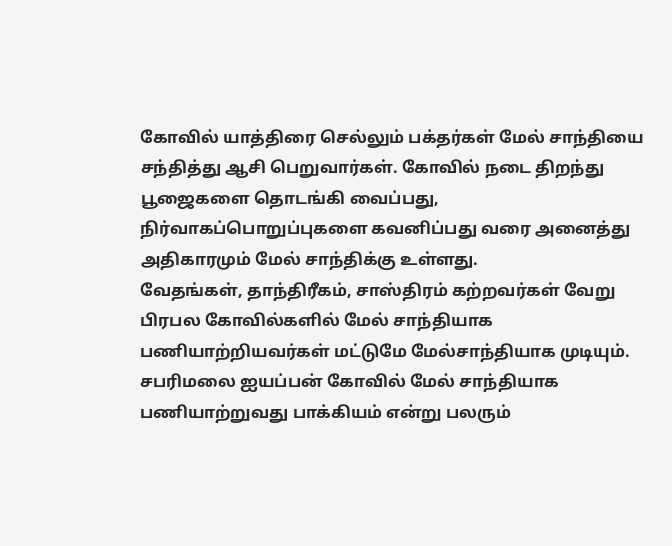கோவில் யாத்திரை செல்லும் பக்தர்கள் மேல் சாந்தியை சந்தித்து ஆசி பெறுவார்கள். கோவில் நடை திறந்து பூஜைகளை தொடங்கி வைப்பது, நிர்வாகப்பொறுப்புகளை கவனிப்பது வரை அனைத்து அதிகாரமும் மேல் சாந்திக்கு உள்ளது.
வேதங்கள், தாந்திரீகம், சாஸ்திரம் கற்றவர்கள் வேறு பிரபல கோவில்களில் மேல் சாந்தியாக பணியாற்றியவர்கள் மட்டுமே மேல்சாந்தியாக முடியும். சபரிமலை ஐயப்பன் கோவில் மேல் சாந்தியாக பணியாற்றுவது பாக்கியம் என்று பலரும்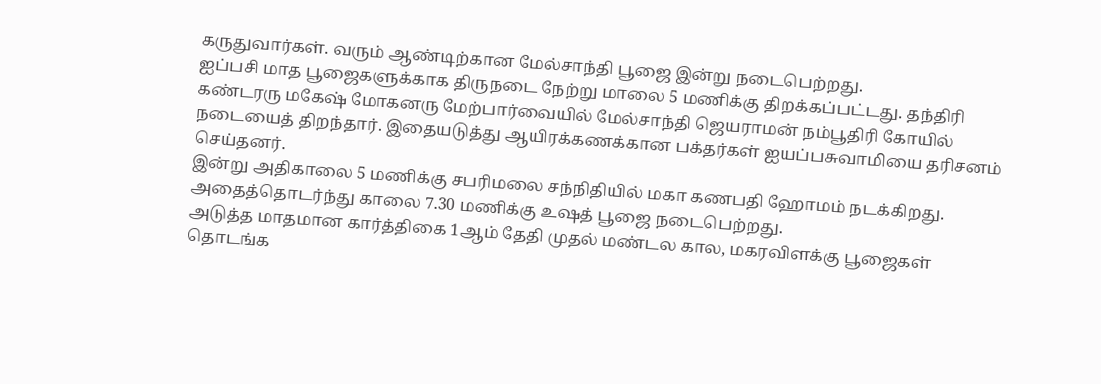கருதுவார்கள். வரும் ஆண்டிற்கான மேல்சாந்தி பூஜை இன்று நடைபெற்றது.
ஐப்பசி மாத பூஜைகளுக்காக திருநடை நேற்று மாலை 5 மணிக்கு திறக்கப்பட்டது. தந்திரி கண்டரரு மகேஷ் மோகனரு மேற்பார்வையில் மேல்சாந்தி ஜெயராமன் நம்பூதிரி கோயில் நடையைத் திறந்தார். இதையடுத்து ஆயிரக்கணக்கான பக்தர்கள் ஐயப்பசுவாமியை தரிசனம் செய்தனர்.
இன்று அதிகாலை 5 மணிக்கு சபரிமலை சந்நிதியில் மகா கணபதி ஹோமம் நடக்கிறது. அதைத்தொடர்ந்து காலை 7.30 மணிக்கு உஷத் பூஜை நடைபெற்றது.
அடுத்த மாதமான கார்த்திகை 1ஆம் தேதி முதல் மண்டல கால, மகரவிளக்கு பூஜைகள் தொடங்க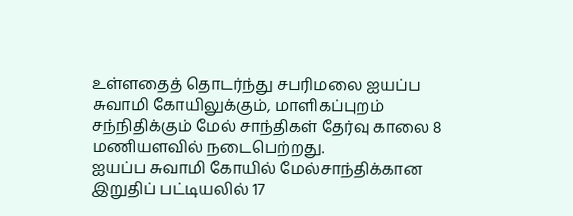உள்ளதைத் தொடர்ந்து சபரிமலை ஐயப்ப சுவாமி கோயிலுக்கும், மாளிகப்புறம் சந்நிதிக்கும் மேல் சாந்திகள் தேர்வு காலை 8 மணியளவில் நடைபெற்றது.
ஐயப்ப சுவாமி கோயில் மேல்சாந்திக்கான இறுதிப் பட்டியலில் 17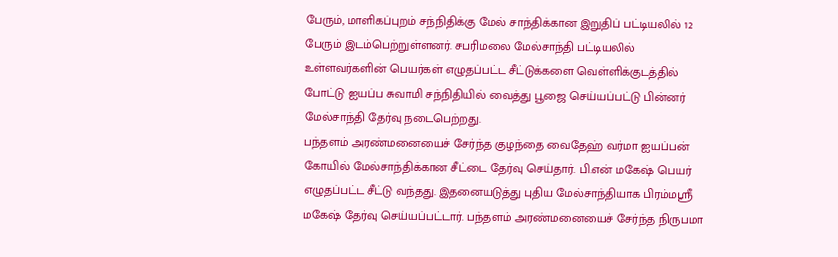பேரும், மாளிகப்புறம் சந்நிதிக்கு மேல் சாந்திக்கான இறுதிப் பட்டியலில் 12 பேரும் இடம்பெற்றுள்ளனர். சபரிமலை மேல்சாந்தி பட்டியலில் உள்ளவர்களின் பெயர்கள் எழுதப்பட்ட சீட்டுக்களை வெள்ளிக்குடத்தில் போட்டு ஐயப்ப சுவாமி சந்நிதியில் வைத்து பூஜை செய்யப்பட்டு பின்னர் மேல்சாந்தி தேர்வு நடைபெற்றது.
பந்தளம் அரண்மனையைச் சேர்ந்த குழந்தை வைதேஹ் வர்மா ஐயப்பன் கோயில் மேல்சாந்திக்கான சீட்டை தேர்வு செய்தார். பி.என் மகேஷ் பெயர் எழுதப்பட்ட சீட்டு வந்தது. இதனையடுத்து புதிய மேல்சாந்தியாக பிரம்மஸ்ரீ மகேஷ் தேர்வு செய்யப்பட்டார். பந்தளம் அரண்மனையைச் சேர்ந்த நிருபமா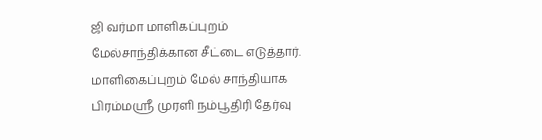ஜி வர்மா மாளிகப்புறம் மேல்சாந்திக்கான சீட்டை எடுத்தார். மாளிகைப்புறம் மேல் சாந்தியாக பிரம்மஸ்ரீ முரளி நம்பூதிரி தேர்வு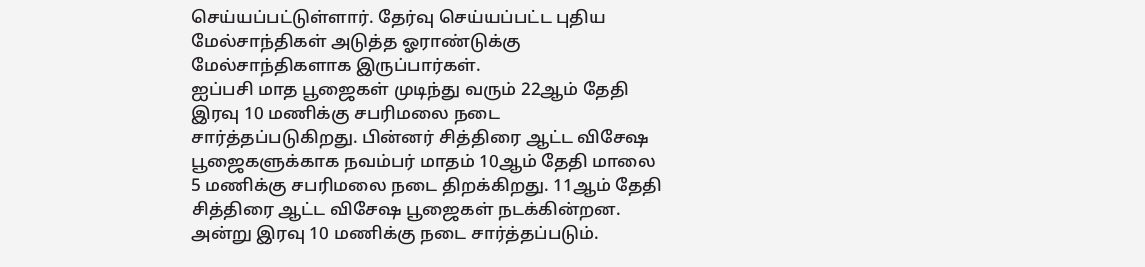செய்யப்பட்டுள்ளார். தேர்வு செய்யப்பட்ட புதிய மேல்சாந்திகள் அடுத்த ஓராண்டுக்கு மேல்சாந்திகளாக இருப்பார்கள்.
ஐப்பசி மாத பூஜைகள் முடிந்து வரும் 22ஆம் தேதி இரவு 10 மணிக்கு சபரிமலை நடை சார்த்தப்படுகிறது. பின்னர் சித்திரை ஆட்ட விசேஷ பூஜைகளுக்காக நவம்பர் மாதம் 10ஆம் தேதி மாலை 5 மணிக்கு சபரிமலை நடை திறக்கிறது. 11ஆம் தேதி சித்திரை ஆட்ட விசேஷ பூஜைகள் நடக்கின்றன. அன்று இரவு 10 மணிக்கு நடை சார்த்தப்படும்.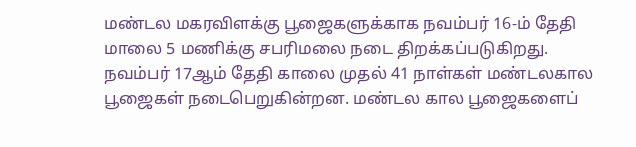மண்டல மகரவிளக்கு பூஜைகளுக்காக நவம்பர் 16-ம் தேதி மாலை 5 மணிக்கு சபரிமலை நடை திறக்கப்படுகிறது. நவம்பர் 17ஆம் தேதி காலை முதல் 41 நாள்கள் மண்டலகால பூஜைகள் நடைபெறுகின்றன. மண்டல கால பூஜைகளைப்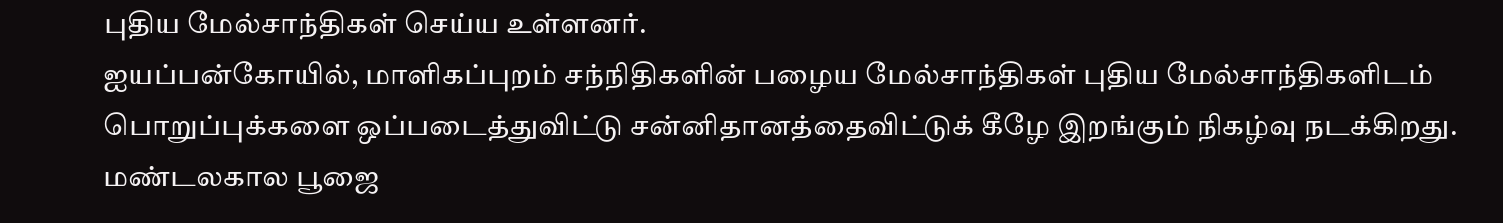புதிய மேல்சாந்திகள் செய்ய உள்ளனர்.
ஐயப்பன்கோயில், மாளிகப்புறம் சந்நிதிகளின் பழைய மேல்சாந்திகள் புதிய மேல்சாந்திகளிடம் பொறுப்புக்களை ஒப்படைத்துவிட்டு சன்னிதானத்தைவிட்டுக் கீழே இறங்கும் நிகழ்வு நடக்கிறது. மண்டலகால பூஜை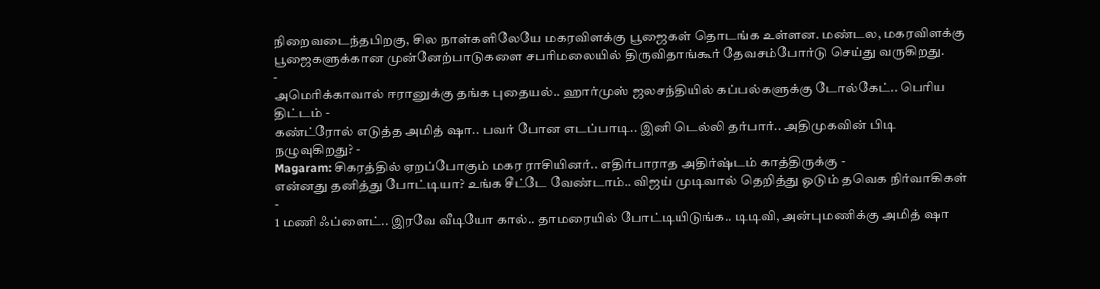நிறைவடைந்தபிறகு, சில நாள்களிலேயே மகரவிளக்கு பூஜைகள் தொடங்க உள்ளன. மண்டல, மகரவிளக்கு பூஜைகளுக்கான முன்னேற்பாடுகளை சபரிமலையில் திருவிதாங்கூர் தேவசம்போர்டு செய்து வருகிறது.
-
அமெரிக்காவால் ஈரானுக்கு தங்க புதையல்.. ஹார்முஸ் ஜலசந்தியில் கப்பல்களுக்கு டோல்கேட்.. பெரிய திட்டம் -
கண்ட்ரோல் எடுத்த அமித் ஷா.. பவர் போன எடப்பாடி.. இனி டெல்லி தர்பார்.. அதிமுகவின் பிடி நழுவுகிறது? -
Magaram: சிகரத்தில் ஏறப்போகும் மகர ராசியினர்.. எதிர்பாராத அதிர்ஷ்டம் காத்திருக்கு -
என்னது தனித்து போட்டியா? உங்க சீட்டே வேண்டாம்.. விஜய் முடிவால் தெறித்து ஓடும் தவெக நிர்வாகிகள் -
1 மணி ஃப்ளைட்.. இரவே வீடியோ கால்.. தாமரையில் போட்டியிடுங்க.. டிடிவி, அன்புமணிக்கு அமித் ஷா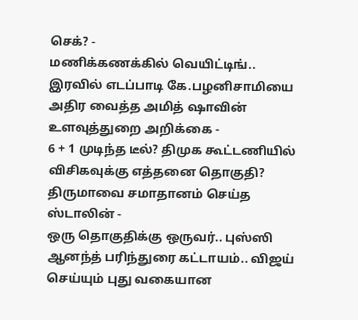செக்? -
மணிக்கணக்கில் வெயிட்டிங்.. இரவில் எடப்பாடி கே.பழனிசாமியை அதிர வைத்த அமித் ஷாவின் உளவுத்துறை அறிக்கை -
6 + 1 முடிந்த டீல்? திமுக கூட்டணியில் விசிகவுக்கு எத்தனை தொகுதி? திருமாவை சமாதானம் செய்த ஸ்டாலின் -
ஒரு தொகுதிக்கு ஒருவர்.. புஸ்ஸி ஆனந்த் பரிந்துரை கட்டாயம்.. விஜய் செய்யும் புது வகையான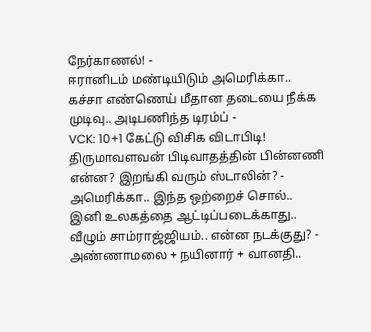நேர்காணல்! -
ஈரானிடம் மண்டியிடும் அமெரிக்கா.. கச்சா எண்ணெய் மீதான தடையை நீக்க முடிவு.. அடிபணிந்த டிரம்ப் -
VCK: 10+1 கேட்டு விசிக விடாபிடி! திருமாவளவன் பிடிவாதத்தின் பின்னணி என்ன? இறங்கி வரும் ஸ்டாலின்? -
அமெரிக்கா.. இந்த ஒற்றைச் சொல்.. இனி உலகத்தை ஆட்டிப்படைக்காது.. வீழும் சாம்ராஜ்ஜியம்.. என்ன நடக்குது? -
அண்ணாமலை + நயினார் + வானதி..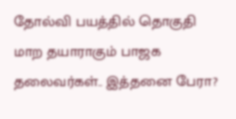தோல்வி பயத்தில் தொகுதி மாற தயாராகும் பாஜக தலைவர்கள்.. இத்தனை பேரா?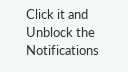Click it and Unblock the Notifications